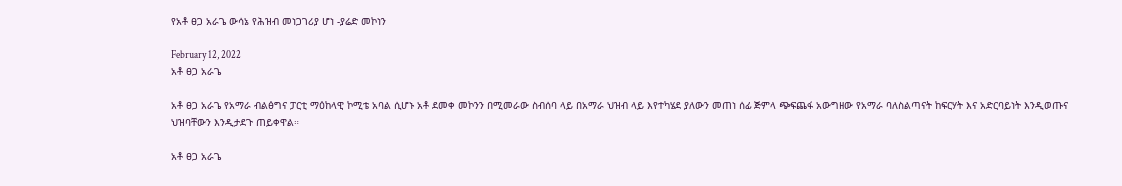የአቶ ፀጋ አራጌ ውሳኔ የሕዝብ መነጋገሪያ ሆነ -ያሬድ መኮነን

February 12, 2022
አቶ ፀጋ አራጌ

አቶ ፀጋ አራጌ የአማራ ብልፅግና ፓርቲ ማዕከላዊ ኮሚቴ አባል ሲሆኑ አቶ ደመቀ መኮንን በሚመራው ስብሰባ ላይ በአማራ ህዝብ ላይ እየተካሄደ ያለውን መጠነ ሰፊ ጅምላ ጭፍጨፋ አውግዘው የአማራ ባለስልጣናት ከፍርሃት እና አድርባይነት እንዲወጡና ህዝባቸውን እንዲታደጉ ጠይቀዋል።

አቶ ፀጋ አራጌ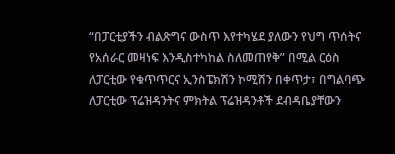“በፓርቲያችን ብልጽግና ውስጥ እየተካሄደ ያለውን የህግ ጥሰትና የአሰራር መዛነፍ እንዲስተካከል ስለመጠየቅ” በሚል ርዕስ ለፓርቲው የቁጥጥርና ኢንስፔክሽን ኮሚሽን በቀጥታ፣ በግልባጭ ለፓርቲው ፕሬዝዳንትና ምክትል ፕሬዝዳንቶች ደብዳቤያቸውን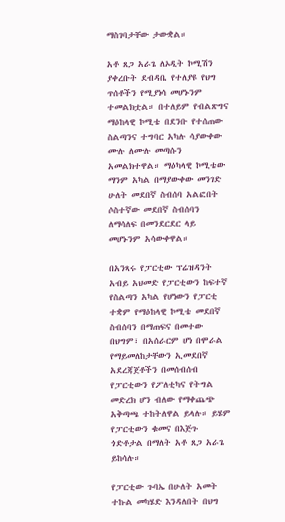ማስገባታቸው ታውቋል።

አቶ ጸጋ አራጌ ለኦዲት ኮሚሽን ያቀረቡት ደብዳቤ የተለያዩ የህግ ጥሰቶችን የሚያነሳ መሆኑንም ተመልክቷል። በተለይም የብልጽግና ማዕከላዊ ኮሚቴ በደንቡ የተሰጠው ስልጣንና ተግባር አካሉ ሳያውቀው ሙሉ ለሙሉ መጣሱን አመልክተዋል። ማዕካላዊ ኮሚቴው ማንም አካል በማያውቀው መንገድ ሁለት መደበኛ ስብሰባ አልፎበት ሶስተኛው መደበኛ ስብሰባን ለማሳለፍ በመንደርደር ላይ መሆኑንም አሳውቀዋል።

በአንጻሩ የፓርቲው ፕሬዝዳንት አብይ አህመድ የፓርቲውን ከፍተኛ የስልጣን አካል የሆነውን የፓርቲ ተቋም የማዕከላዊ ኮሚቴ መደበኛ ስብሰባን በማጠፍና በመተው በህግም፣ በአሰራርም ሆነ በሞራል የማይመለከታቸውን ኢመደበኛ አደረጃጀቶችን በመሰብሰብ የፓርቲውን የፖለቲካና የትግል መድረክ ሆን ብለው የማቀጨጭ አቅጣጫ ተከትለዋል ይላሉ። ይሄም የፓርቲውን ቁመና በእጅጉ ጎድቶታል በማለት አቶ ጸጋ አራጌ ይከሳሉ።

የፓርቲው ጉባኤ በሁለት አመት ተኩል መካሄድ እንዳለበት በህግ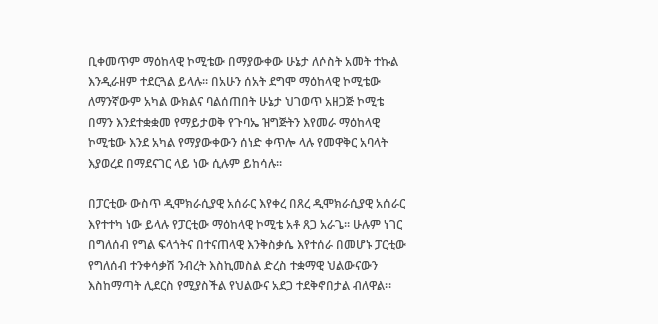ቢቀመጥም ማዕከላዊ ኮሚቴው በማያውቀው ሁኔታ ለሶስት አመት ተኩል እንዲራዘም ተደርጓል ይላሉ። በአሁን ሰአት ደግሞ ማዕከላዊ ኮሚቴው ለማንኛውም አካል ውክልና ባልሰጠበት ሁኔታ ህገወጥ አዘጋጅ ኮሚቴ በማን እንደተቋቋመ የማይታወቅ የጉባኤ ዝግጅትን እየመራ ማዕከላዊ ኮሚቴው እንደ አካል የማያውቀውን ሰነድ ቀጥሎ ላሉ የመዋቅር አባላት እያወረደ በማደናገር ላይ ነው ሲሉም ይከሳሉ።

በፓርቲው ውስጥ ዲሞክራሲያዊ አሰራር እየቀረ በጸረ ዲሞክራሲያዊ አሰራር እየተተካ ነው ይላሉ የፓርቲው ማዕከላዊ ኮሚቴ አቶ ጸጋ አራጌ። ሁሉም ነገር በግለሰብ የግል ፍላጎትና በተናጠላዊ እንቅስቃሴ እየተሰራ በመሆኑ ፓርቲው የግለሰብ ተንቀሳቃሽ ንብረት እስኪመስል ድረስ ተቋማዊ ህልውናውን እስከማጣት ሊደርስ የሚያስችል የህልውና አደጋ ተደቅኖበታል ብለዋል።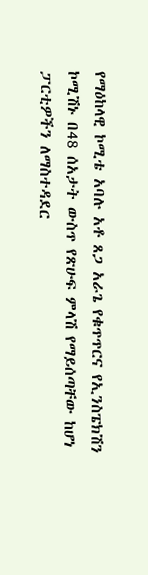የማዕከላዊ ኮሚቴ አባሉ አቶ ጸጋ አራጌ የቁጥጥርና የኢንስፔክሽን ኮሚሽኑ በ48 ሰአታት ውስጥ የጽሁፍ ምላሽ የማይሰጣቸው ከሆነ ፓርቲዎችን ለማስተዳደር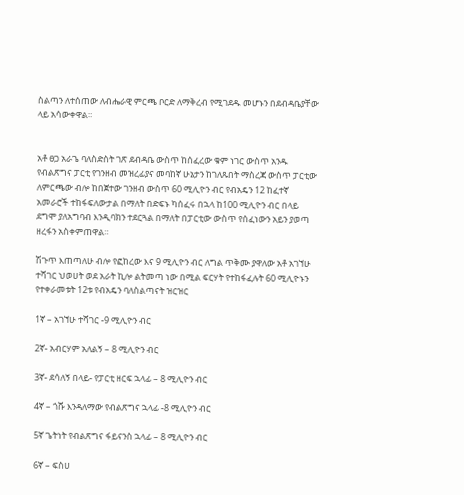ስልጣን ለተሰጠው ለብሔራዊ ምርጫ ቦርድ ለማቅረብ የሚገደዱ መሆኑን በደብዳቤያቸው ላይ አሳውቀዋል።


አቶ ፀጋ አራጌ ባለስድስት ገጽ ደብዳቤ ውስጥ ከሰፈረው ቁም ነገር ውስጥ አንዱ የብልጽግና ፓርቲ የገንዘብ መዝረፊያና መባከኛ ሁኔታን ከገለጹበት ማስረጃ ውስጥ ፓርቲው ለምርጫው ብሎ ከበጀተው ገንዘብ ውስጥ 60 ሚሊዮን ብር የብአዴን 12 ከፈተኛ አመራሮች ተከፋፍለውታል በማለት በድፍኑ ካሰፈሩ በኋላ ከ100 ሚሊዮን ብር በላይ ደግሞ ያለአግባብ እንዲባክን ተደርጓል በማለት በፓርቲው ውስጥ የሰፈነውን አይን ያወጣ ዘረፋን አስቀምጠዋል።

ሽጉጥ እጠጣለሁ ብሎ የፎከረው እና 9 ሚሊዮን ብር ለግል ጥቅሙ ያዋለው አቶ አገኘሁ ተሻገር ህወሀት ወደ አራት ኪሎ ልትመጣ ነው በሚል ፍርሃት የተከፋፈሉት 60 ሚሊዮኑን የተቀራመቱት 12ቱ የብአዴን ባለስልጣናት ዝርዝር

1ኛ – አገኘሁ ተሻገር -9 ሚሊዮን ብር

2ኛ- አብርሃም አለልኝ – 8 ሚሊዮን ብር

3ኛ- ደሳለኝ በላይ- የፓርቲ ዘርፍ ኋላፊ – 8 ሚሊዮን ብር

4ኛ – ጎሹ እንዳለማው የብልጽግና ኋላፊ -8 ሚሊዮን ብር

5ኛ ጌትነት የብልጽግና ፋይናንስ ኋላፊ – 8 ሚሊዮን ብር

6ኛ – ፍስሀ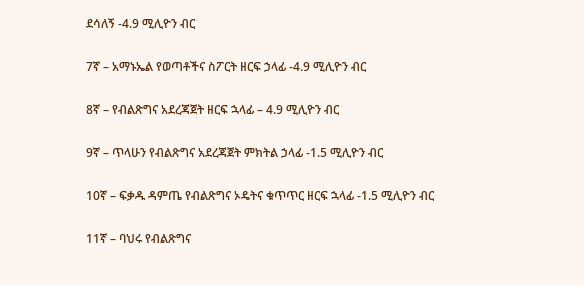ደሳለኝ -4.9 ሚሊዮን ብር

7ኛ – አማኑኤል የወጣቶችና ስፖርት ዘርፍ ኃላፊ -4.9 ሚሊዮን ብር

8ኛ – የብልጽግና አደረጃጀት ዘርፍ ኋላፊ – 4.9 ሚሊዮን ብር

9ኛ – ጥላሁን የብልጽግና አደረጃጀት ምክትል ኃላፊ -1.5 ሚሊዮን ብር

10ኛ – ፍቃዱ ዳምጤ የብልጽግና ኦዴትና ቁጥጥር ዘርፍ ኋላፊ -1.5 ሚሊዮን ብር

11ኛ – ባህሩ የብልጽግና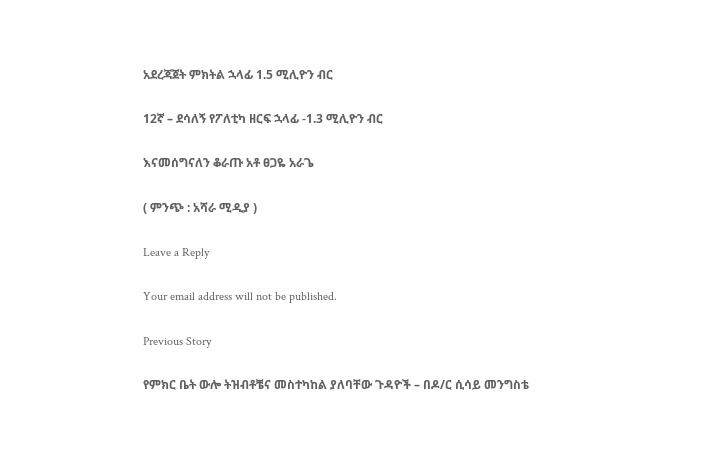አደረጃጀት ምክትል ኋላፊ 1.5 ሚሊዮን ብር

12ኛ – ደሳለኝ የፖለቲካ ዘርፍ ኋላፊ -1.3 ሚሊዮን ብር

እናመሰግናለን ቆራጡ አቶ ፀጋዬ አራጌ

( ምንጭ : አሻራ ሚዲያ )

Leave a Reply

Your email address will not be published.

Previous Story

የምክር ቤት ውሎ ትዝብቶቼና መስተካከል ያለባቸው ጉዳዮች – በዶ/ር ሲሳይ መንግስቴ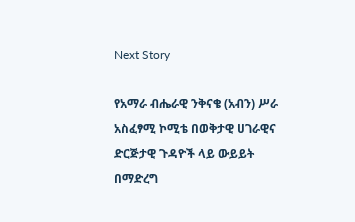Next Story

የአማራ ብሔራዊ ንቅናቄ (አብን) ሥራ አስፈፃሚ ኮሚቴ በወቅታዊ ሀገራዊና ድርጅታዊ ጉዳዮች ላይ ውይይት በማድረግ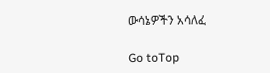ውሳኔዎችን አሳለፈ

Go toTop